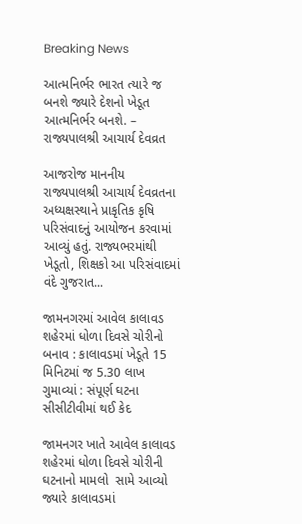Breaking News

આત્મનિર્ભર ભારત ત્યારે જ બનશે જ્યારે દેશનો ખેડૂત આત્મનિર્ભર બનશે. – રાજ્યપાલશ્રી આચાર્ય દેવવ્રત

આજરોજ માનનીય રાજ્યપાલશ્રી આચાર્ય દેવવ્રતના અધ્યક્ષસ્થાને પ્રાકૃતિક કૃષિ પરિસંવાદનું આયોજન કરવામાં આવ્યું હતું. રાજ્યભરમાંથી ખેડૂતો, શિક્ષકો આ પરિસંવાદમાં વંદે ગુજરાત...

જામનગરમાં આવેલ કાલાવડ શહેરમાં ધોળા દિવસે ચોરીનો બનાવ : કાલાવડમાં ખેડૂતે 15 મિનિટમાં જ 5.30 લાખ ગુમાવ્યાં : સંપૂર્ણ ઘટના સીસીટીવીમાં થઈ કેદ

જામનગર ખાતે આવેલ કાલાવડ શહેરમાં ધોળા દિવસે ચોરીની ઘટનાનો મામલો  સામે આવ્યો જ્યારે કાલાવડમાં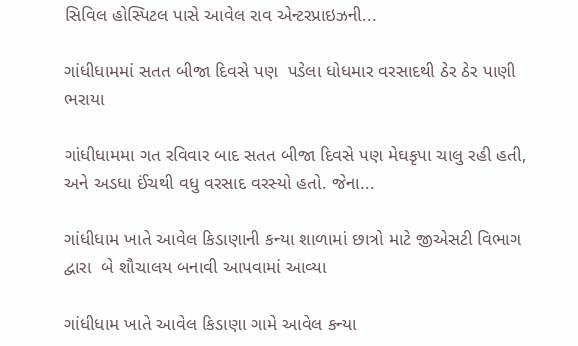સિવિલ હોસ્પિટલ પાસે આવેલ રાવ એન્ટરપ્રાઇઝની...

ગાંધીધામમાં સતત બીજા દિવસે પણ  પડેલા ધોધમાર વરસાદથી ઠેર ઠેર પાણી ભરાયા

ગાંધીધામમા ગત રવિવાર બાદ સતત બીજા દિવસે પણ મેઘકૃપા ચાલુ રહી હતી, અને અડધા ઈંચથી વધુ વરસાદ વરસ્યો હતો. જેના...

ગાંધીધામ ખાતે આવેલ કિડાણાની કન્યા શાળામાં છાત્રો માટે જીએસટી વિભાગ દ્વારા  બે શૌચાલય બનાવી આપવામાં આવ્યા

ગાંધીધામ ખાતે આવેલ કિડાણા ગામે આવેલ કન્યા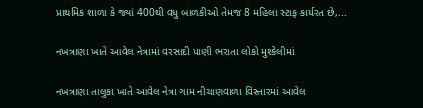પ્રાથમિક શાળા કે જ્યાં 400થી વધુ બાળકીઓ તેમજ 8 મહિલા સ્ટાફ કાર્યરત છે,...

નખત્રાણા ખાતે આવેલ નેત્રામાં વરસાદી પાણી ભરાતા લોકો મુશ્કેલીમાં

નખત્રાણા તાલુકા ખાતે આવેલ નેત્રા ગામ નીચાણવાળા વિસ્તારમાં આવેલ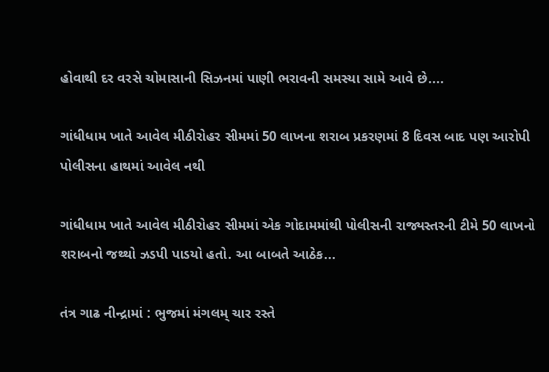હોવાથી દર વરસે ચોમાસાની સિઝનમાં પાણી ભરાવની સમસ્યા સામે આવે છે....

ગાંધીધામ ખાતે આવેલ મીઠીરોહર સીમમાં 50 લાખના શરાબ પ્રકરણમાં 8 દિવસ બાદ પણ આરોપી પોલીસના હાથમાં આવેલ નથી

ગાંધીધામ ખાતે આવેલ મીઠીરોહર સીમમાં એક ગોદામમાંથી પોલીસની રાજ્યસ્તરની ટીમે 50 લાખનો શરાબનો જથ્થો ઝડપી પાડયો હતો. આ બાબતે આઠેક...

તંત્ર ગાઢ નીન્દ્રામાં : ભુજમાં મંગલમ્ ચાર રસ્તે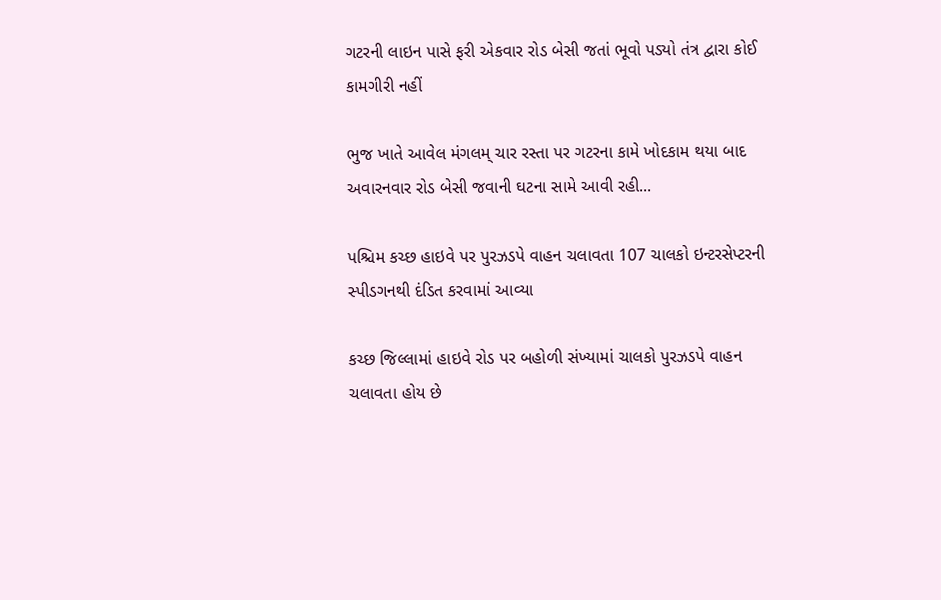ગટરની લાઇન પાસે ફરી એકવાર રોડ બેસી જતાં ભૂવો પડ્યો તંત્ર દ્વારા કોઈ કામગીરી નહીં

ભુજ ખાતે આવેલ મંગલમ્ ચાર રસ્તા પર ગટરના કામે ખોદકામ થયા બાદ અવારનવાર રોડ બેસી જવાની ઘટના સામે આવી રહી...

પશ્ચિમ કચ્છ હાઇવે પર પુરઝડપે વાહન ચલાવતા 107 ચાલકો ઇન્ટરસેપ્ટરની સ્પીડગનથી દંડિત કરવામાં આવ્યા

કચ્છ જિલ્લામાં હાઇવે રોડ પર બહોળી સંખ્યામાં ચાલકો પુરઝડપે વાહન ચલાવતા હોય છે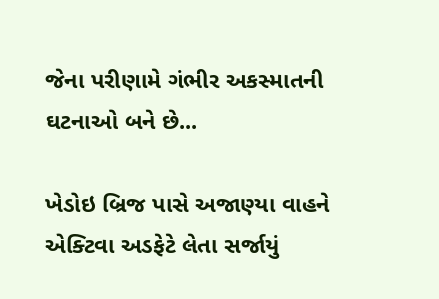જેના પરીણામે ગંભીર અકસ્માતની ઘટનાઓ બને છે...

ખેડોઇ બ્રિજ પાસે અજાણ્યા વાહને  એક્ટિવા અડફેટે લેતા સર્જાયું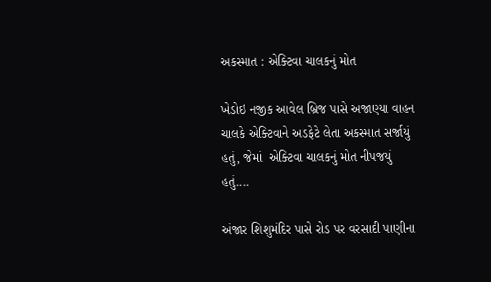અકસ્માત : એક્ટિવા ચાલકનું મોત

ખેડોઇ નજીક આવેલ બ્રિજ પાસે અજાણ્યા વાહન ચાલકે એક્ટિવાને અડફેટે લેતા અકસ્માત સર્જાયું હતું, જેમાં  એક્ટિવા ચાલકનું મોત નીપજયું હતું....

અંજાર શિશુમંદિર પાસે રોડ પર વરસાદી પાણીના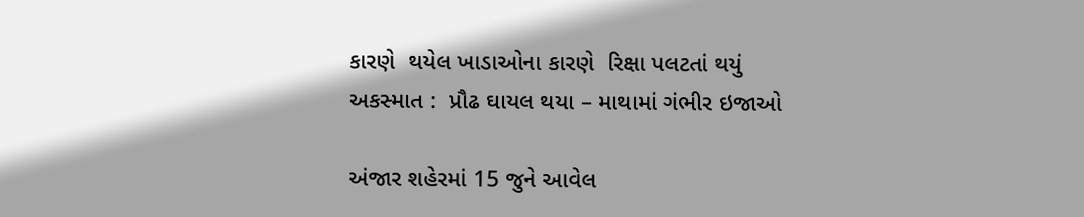કારણે  થયેલ ખાડાઓના કારણે  રિક્ષા પલટતાં થયું અકસ્માત :  પ્રૌઢ ઘાયલ થયા – માથામાં ગંભીર ઇજાઓ

અંજાર શહેરમાં 15 જુને આવેલ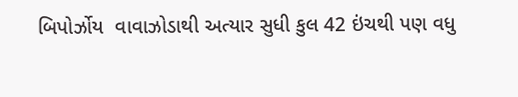બિપોર્ઝોય  વાવાઝોડાથી અત્યાર સુધી કુલ 42 ઇંચથી પણ વધુ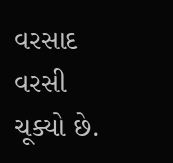વરસાદ વરસી ચૂક્યો છે.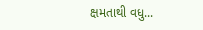ક્ષમતાથી વધુ...